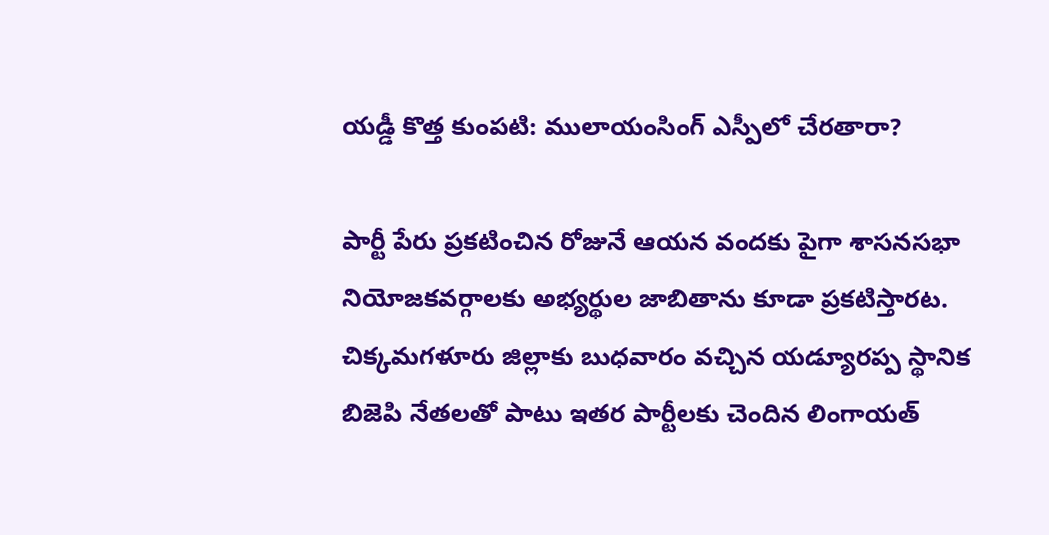యడ్డీ కొత్త కుంపటి: ములాయంసింగ్ ఎస్పీలో చేరతారా?

పార్టీ పేరు ప్రకటించిన రోజునే ఆయన వందకు పైగా శాసనసభా నియోజకవర్గాలకు అభ్యర్థుల జాబితాను కూడా ప్రకటిస్తారట. చిక్కమగళూరు జిల్లాకు బుధవారం వచ్చిన యడ్యూరప్ప స్థానిక బిజెపి నేతలతో పాటు ఇతర పార్టీలకు చెందిన లింగాయత్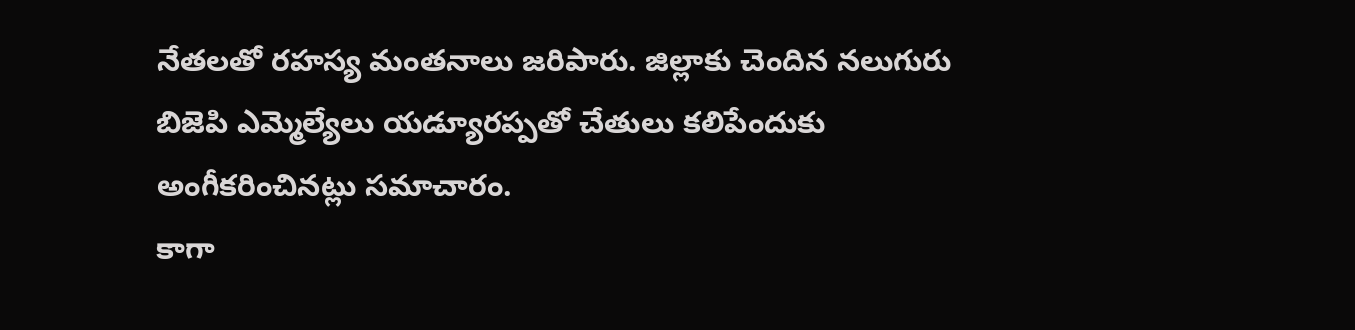నేతలతో రహస్య మంతనాలు జరిపారు. జిల్లాకు చెందిన నలుగురు బిజెపి ఎమ్మెల్యేలు యడ్యూరప్పతో చేతులు కలిపేందుకు అంగీకరించినట్లు సమాచారం.
కాగా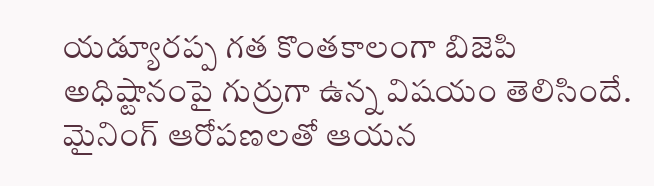యడ్యూరప్ప గత కొంతకాలంగా బిజెపి అధిష్టానంపై గుర్రుగా ఉన్న విషయం తెలిసిందే. మైనింగ్ ఆరోపణలతో ఆయన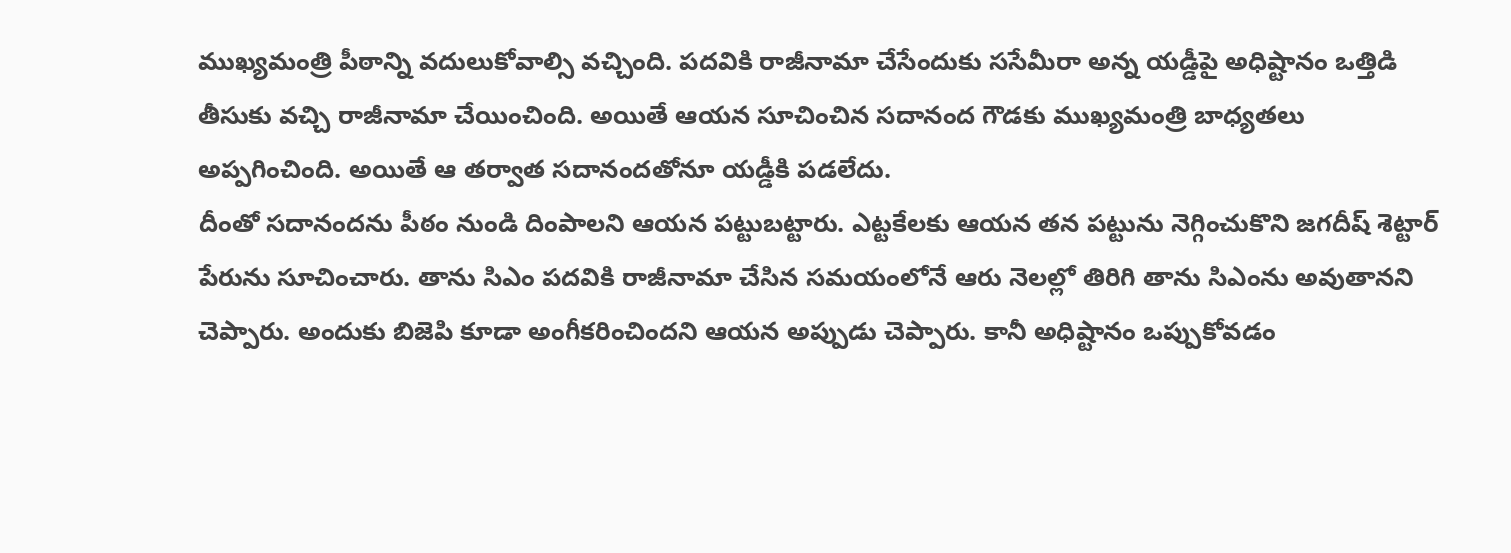ముఖ్యమంత్రి పీఠాన్ని వదులుకోవాల్సి వచ్చింది. పదవికి రాజీనామా చేసేందుకు ససేమీరా అన్న యడ్డీపై అధిష్టానం ఒత్తిడి తీసుకు వచ్చి రాజీనామా చేయించింది. అయితే ఆయన సూచించిన సదానంద గౌడకు ముఖ్యమంత్రి బాధ్యతలు అప్పగించింది. అయితే ఆ తర్వాత సదానందతోనూ యడ్డీకి పడలేదు.
దీంతో సదానందను పీఠం నుండి దింపాలని ఆయన పట్టుబట్టారు. ఎట్టకేలకు ఆయన తన పట్టును నెగ్గించుకొని జగదీష్ శెట్టార్ పేరును సూచించారు. తాను సిఎం పదవికి రాజీనామా చేసిన సమయంలోనే ఆరు నెలల్లో తిరిగి తాను సిఎంను అవుతానని చెప్పారు. అందుకు బిజెపి కూడా అంగీకరించిందని ఆయన అప్పుడు చెప్పారు. కానీ అధిష్టానం ఒప్పుకోవడం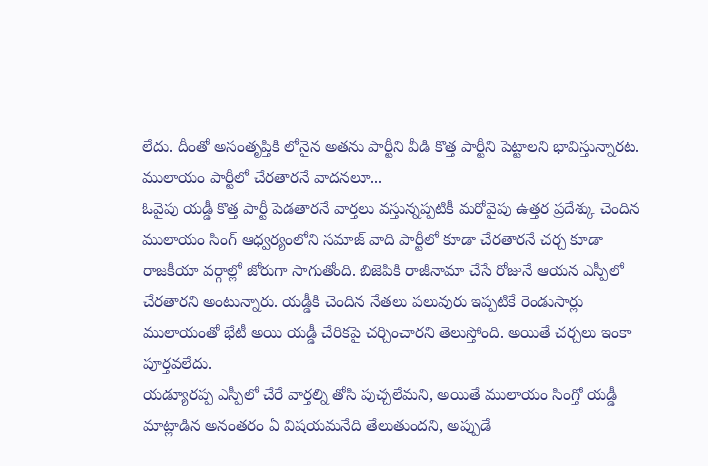లేదు. దీంతో అసంతృప్తికి లోనైన అతను పార్టీని వీడి కొత్త పార్టీని పెట్టాలని భావిస్తున్నారట.
ములాయం పార్టీలో చేరతారనే వాదనలూ...
ఓవైపు యడ్డీ కొత్త పార్టీ పెడతారనే వార్తలు వస్తున్నప్పటికీ మరోవైపు ఉత్తర ప్రదేశ్కు చెందిన ములాయం సింగ్ ఆధ్వర్యంలోని సమాజ్ వాది పార్టీలో కూడా చేరతారనే చర్చ కూడా రాజకీయా వర్గాల్లో జోరుగా సాగుతోంది. బిజెపికి రాజీనామా చేసే రోజునే ఆయన ఎస్పీలో చేరతారని అంటున్నారు. యడ్డీకి చెందిన నేతలు పలువురు ఇప్పటికే రెండుసార్లు ములాయంతో భేటీ అయి యడ్డీ చేరికపై చర్చించారని తెలుస్తోంది. అయితే చర్చలు ఇంకా పూర్తవలేదు.
యడ్యూరప్ప ఎస్పీలో చేరే వార్తల్ని తోసి పుచ్చలేమని, అయితే ములాయం సింగ్తో యడ్డీ మాట్లాడిన అనంతరం ఏ విషయమనేది తేలుతుందని, అప్పుడే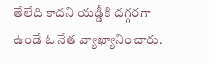తేలేది కాదని యడ్డీకి దగ్గరగా ఉండే ఓ నేత వ్యాఖ్యానించారు.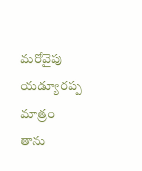మరోవైపు యడ్యూరప్ప మాత్రం తాను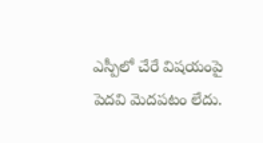ఎస్పీలో చేరే విషయంపై పెదవి మెదపటం లేదు.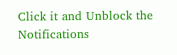Click it and Unblock the Notifications